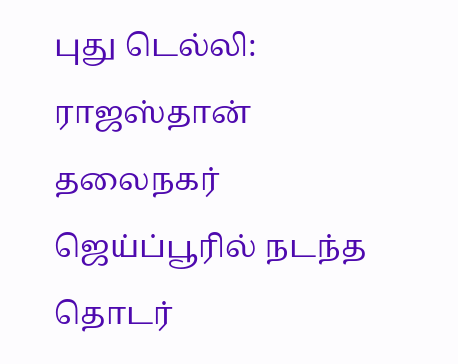புது டெல்லி: ராஜஸ்தான் தலைநகர் ஜெய்ப்பூரில் நடந்த தொடர்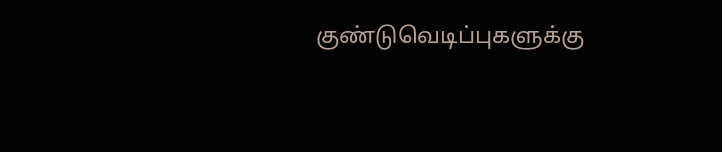குண்டுவெடிப்புகளுக்கு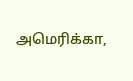அமெரிக்கா,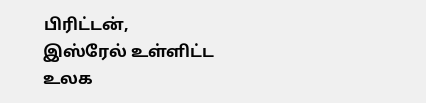பிரிட்டன், இஸ்ரேல் உள்ளிட்ட உலக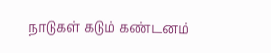நாடுகள் கடும் கண்டனம்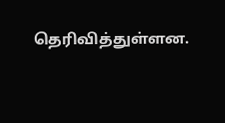தெரிவித்துள்ளன.